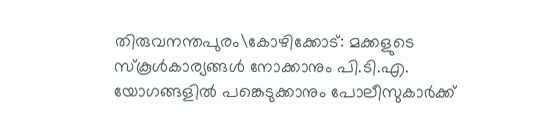തിരുവനന്തപുരം\കോഴിക്കോട്: മക്കളുടെ സ്കൂൾകാര്യങ്ങൾ നോക്കാനും പി.ടി.എ. യോഗങ്ങളിൽ പങ്കെടുക്കാനും പോലീസുകാർക്ക്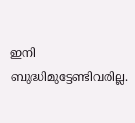ഇനി ബുദ്ധിമുട്ടേണ്ടിവരില്ല.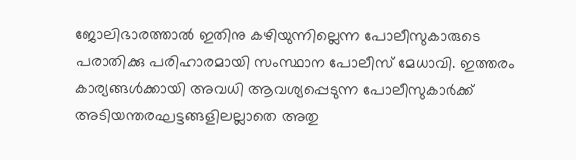ജോലിഭാരത്താൽ ഇതിനു കഴിയുന്നില്ലെന്ന പോലീസുകാരുടെ പരാതിക്കു പരിഹാരമായി സംസ്ഥാന പോലീസ് മേധാവി. ഇത്തരം കാര്യങ്ങൾക്കായി അവധി ആവശ്യപ്പെടുന്ന പോലീസുകാർക്ക് അടിയന്തരഘട്ടങ്ങളിലല്ലാതെ അതു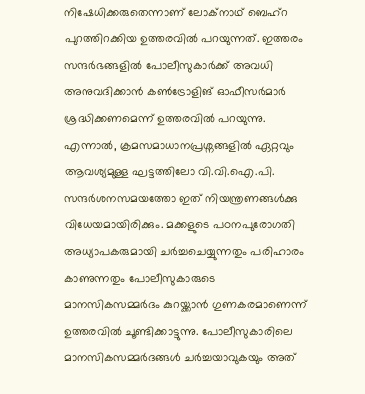നിഷേധിക്കരുതെന്നാണ് ലോക്നാഥ് ബെഹ്റ പുറത്തിറക്കിയ ഉത്തരവിൽ പറയുന്നത്. ഇത്തരം സന്ദർഭങ്ങളിൽ പോലീസുകാർക്ക് അവധി അനുവദിക്കാൻ കൺട്രോളിങ് ഓഫീസർമാർ ശ്രദ്ധിക്കണമെന്ന് ഉത്തരവിൽ പറയുന്നു. എന്നാൽ, ക്രമസമാധാനപ്രശ്നങ്ങളിൽ ഏറ്റവും ആവശ്യമുള്ള ഘട്ടത്തിലോ വി.വി.ഐ.പി. സന്ദർശനസമയത്തോ ഇത് നിയന്ത്രണങ്ങൾക്കു വിധേയമായിരിക്കും. മക്കളുടെ പഠനപുരോഗതി അധ്യാപകരുമായി ചർച്ചചെയ്യുന്നതും പരിഹാരം കാണുന്നതും പോലീസുകാരുടെ മാനസികസമ്മർദം കുറയ്ക്കാൻ ഗുണകരമാണെന്ന് ഉത്തരവിൽ ചൂണ്ടിക്കാട്ടുന്നു. പോലീസുകാരിലെ മാനസികസമ്മർദങ്ങൾ ചർച്ചയാവുകയും അത്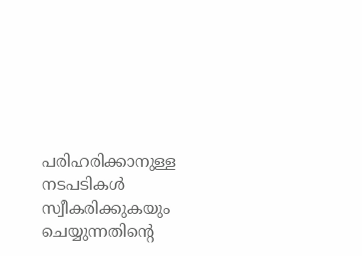പരിഹരിക്കാനുള്ള നടപടികൾ സ്വീകരിക്കുകയും ചെയ്യുന്നതിന്റെ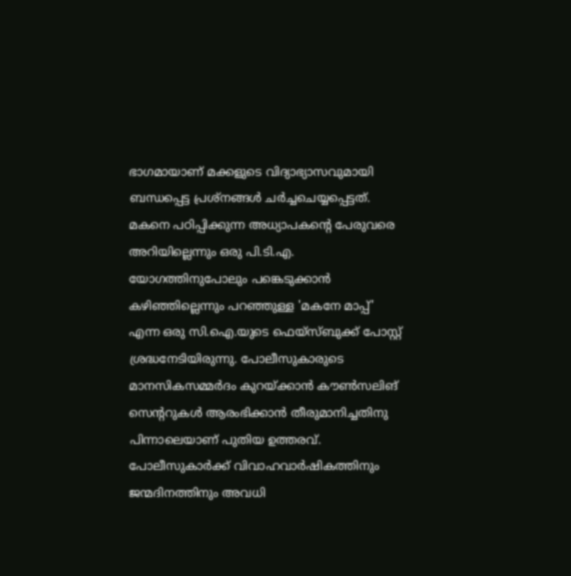ഭാഗമായാണ് മക്കളുടെ വിദ്യാഭ്യാസവുമായി ബന്ധപ്പെട്ട പ്രശ്നങ്ങൾ ചർച്ചചെയ്യപ്പെട്ടത്. മകനെ പഠിപ്പിക്കുന്ന അധ്യാപകന്റെ പേരുവരെ അറിയില്ലെന്നും ഒരു പി.ടി.എ. യോഗത്തിനുപോലും പങ്കെടുക്കാൻ കഴിഞ്ഞില്ലെന്നും പറഞ്ഞുള്ള 'മകനേ മാപ്പ്' എന്ന ഒരു സി.ഐ.യുടെ ഫെയ്സ്ബുക്ക് പോസ്റ്റ് ശ്രദ്ധനേടിയിരുന്നു. പോലീസുകാരുടെ മാനസികസമ്മർദം കുറയ്ക്കാൻ കൗൺസലിങ് സെന്ററുകൾ ആരംഭിക്കാൻ തീരുമാനിച്ചതിനു പിന്നാലെയാണ് പുതിയ ഉത്തരവ്. പോലീസുകാർക്ക് വിവാഹവാർഷികത്തിനും ജന്മദിനത്തിനും അവധി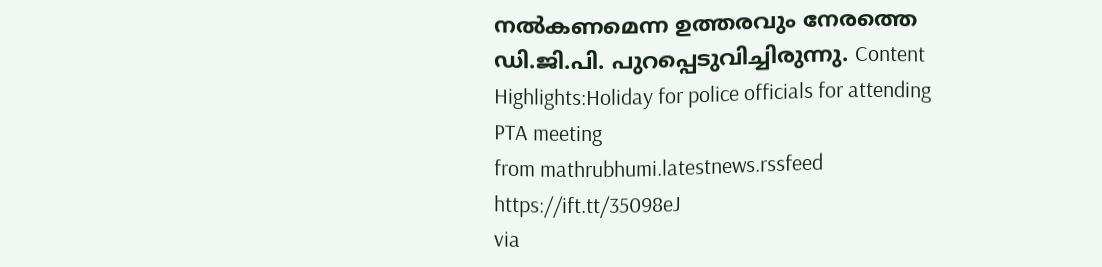നൽകണമെന്ന ഉത്തരവും നേരത്തെ ഡി.ജി.പി. പുറപ്പെടുവിച്ചിരുന്നു. Content Highlights:Holiday for police officials for attending PTA meeting
from mathrubhumi.latestnews.rssfeed https://ift.tt/35098eJ
via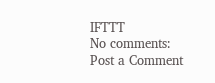IFTTT
No comments:
Post a Comment